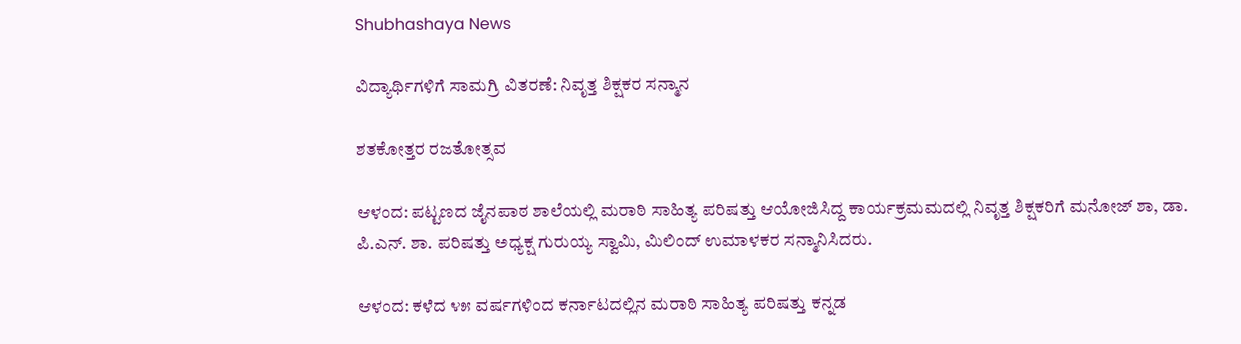Shubhashaya News

ವಿದ್ಯಾರ್ಥಿಗಳಿಗೆ ಸಾಮಗ್ರಿ ವಿತರಣೆ: ನಿವೃತ್ತ ಶಿಕ್ಷಕರ ಸನ್ಮಾನ

ಶತಕೋತ್ತರ ರಜತೋತ್ಸವ

ಆಳಂದ: ಪಟ್ಟಣದ ಜೈನಪಾಠ ಶಾಲೆಯಲ್ಲಿ ಮರಾಠಿ ಸಾಹಿತ್ಯ ಪರಿಷತ್ತು ಆಯೋಜಿಸಿದ್ದ ಕಾರ್ಯಕ್ರಮಮದಲ್ಲಿ ನಿವೃತ್ತ ಶಿಕ್ಷಕರಿಗೆ ಮನೋಜ್ ಶಾ, ಡಾ. ಪಿ.ಎನ್. ಶಾ. ಪರಿಷತ್ತು ಅಧ್ಯಕ್ಷ ಗುರುಯ್ಯ ಸ್ವಾಮಿ, ಮಿಲಿಂದ್ ಉಮಾಳಕರ ಸನ್ಮಾನಿಸಿದರು.

ಆಳಂದ: ಕಳೆದ ೪೫ ವರ್ಷಗಳಿಂದ ಕರ್ನಾಟದಲ್ಲಿನ ಮರಾಠಿ ಸಾಹಿತ್ಯ ಪರಿಷತ್ತು ಕನ್ನಡ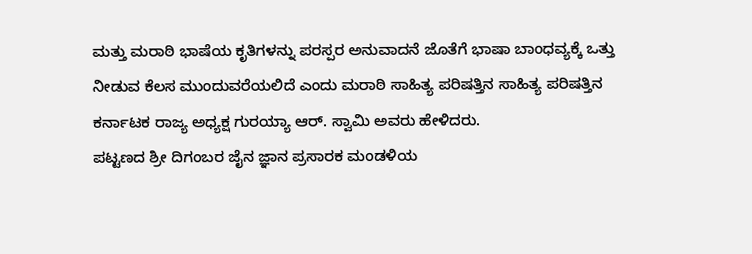ಮತ್ತು ಮರಾಠಿ ಭಾಷೆಯ ಕೃತಿಗಳನ್ನು ಪರಸ್ಪರ ಅನುವಾದನೆ ಜೊತೆಗೆ ಭಾಷಾ ಬಾಂಧವ್ಯಕ್ಕೆ ಒತ್ತು ನೀಡುವ ಕೆಲಸ ಮುಂದುವರೆಯಲಿದೆ ಎಂದು ಮರಾಠಿ ಸಾಹಿತ್ಯ ಪರಿಷತ್ತಿನ ಸಾಹಿತ್ಯ ಪರಿಷತ್ತಿನ ಕರ್ನಾಟಕ ರಾಜ್ಯ ಅಧ್ಯಕ್ಷ ಗುರಯ್ಯಾ ಆರ್. ಸ್ವಾಮಿ ಅವರು ಹೇಳಿದರು.
ಪಟ್ಟಣದ ಶ್ರೀ ದಿಗಂಬರ ಜೈನ ಜ್ಞಾನ ಪ್ರಸಾರಕ ಮಂಡಳಿಯ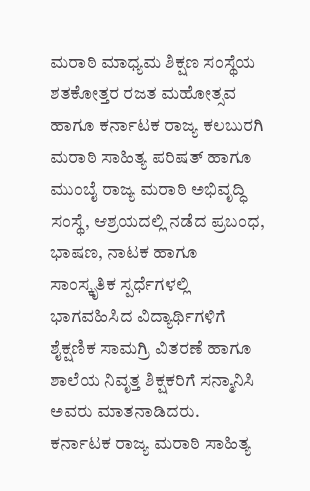ಮರಾಠಿ ಮಾಧ್ಯಮ ಶಿಕ್ಷಣ ಸಂಸ್ಥೆಯ ಶತಕೋತ್ತರ ರಜತ ಮಹೋತ್ಸವ ಹಾಗೂ ಕರ್ನಾಟಕ ರಾಜ್ಯ ಕಲಬುರಗಿ ಮರಾಠಿ ಸಾಹಿತ್ಯ ಪರಿಷತ್ ಹಾಗೂ ಮುಂಬೈ ರಾಜ್ಯ ಮರಾಠಿ ಅಭಿವೃದ್ಧಿ ಸಂಸ್ಥೆ, ಆಶ್ರಯದಲ್ಲಿ ನಡೆದ ಪ್ರಬಂಧ, ಭಾಷಣ, ನಾಟಕ ಹಾಗೂ ಸಾಂಸ್ಕೃತಿಕ ಸ್ಪರ್ಧೆಗಳಲ್ಲಿ ಭಾಗವಹಿಸಿದ ವಿದ್ಯಾರ್ಥಿಗಳಿಗೆ ಶೈಕ್ಷಣಿಕ ಸಾಮಗ್ರಿ ವಿತರಣೆ ಹಾಗೂ ಶಾಲೆಯ ನಿವೃತ್ತ ಶಿಕ್ಷಕರಿಗೆ ಸನ್ಮಾನಿಸಿ ಅವರು ಮಾತನಾಡಿದರು.
ಕರ್ನಾಟಕ ರಾಜ್ಯ ಮರಾಠಿ ಸಾಹಿತ್ಯ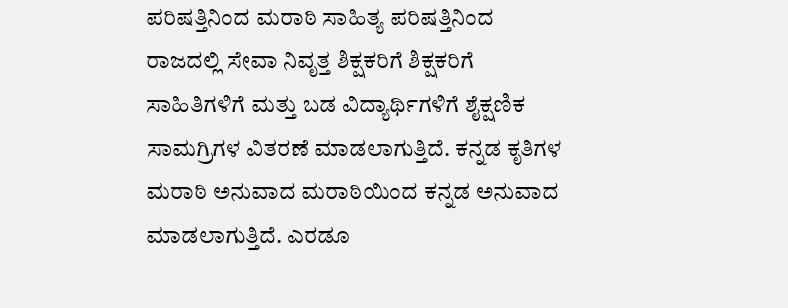ಪರಿಷತ್ತಿನಿಂದ ಮರಾಠಿ ಸಾಹಿತ್ಯ ಪರಿಷತ್ತಿನಿಂದ ರಾಜದಲ್ಲಿ ಸೇವಾ ನಿವೃತ್ತ ಶಿಕ್ಷಕರಿಗೆ ಶಿಕ್ಷಕರಿಗೆ ಸಾಹಿತಿಗಳಿಗೆ ಮತ್ತು ಬಡ ವಿದ್ಯಾರ್ಥಿಗಳಿಗೆ ಶೈಕ್ಷಣಿಕ ಸಾಮಗ್ರಿಗಳ ವಿತರಣೆ ಮಾಡಲಾಗುತ್ತಿದೆ. ಕನ್ನಡ ಕೃತಿಗಳ ಮರಾಠಿ ಅನುವಾದ ಮರಾಠಿಯಿಂದ ಕನ್ನಡ ಅನುವಾದ ಮಾಡಲಾಗುತ್ತಿದೆ. ಎರಡೂ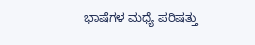ಭಾಷೆಗಳ ಮಧ್ಯೆ ಪರಿಷತ್ತು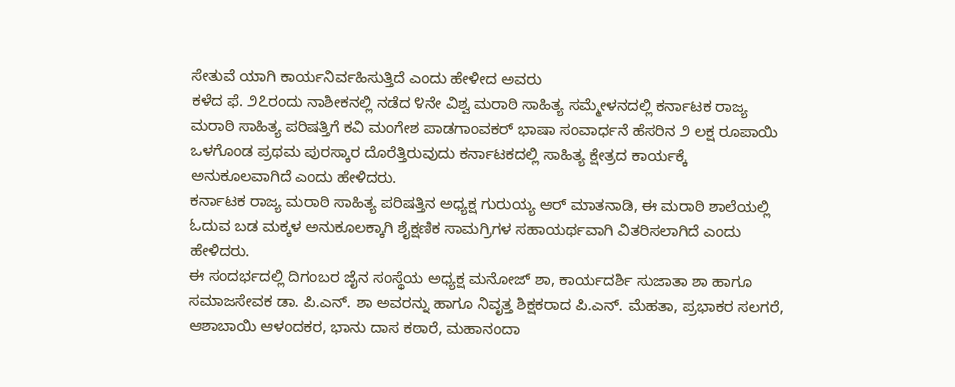ಸೇತುವೆ ಯಾಗಿ ಕಾರ್ಯನಿರ್ವಹಿಸುತ್ತಿದೆ ಎಂದು ಹೇಳೀದ ಅವರು
ಕಳೆದ ಫೆ. ೨೭ರಂದು ನಾಶೀಕನಲ್ಲಿ ನಡೆದ ೪ನೇ ವಿಶ್ವ ಮರಾಠಿ ಸಾಹಿತ್ಯ ಸಮ್ಮೇಳನದಲ್ಲಿ ಕರ್ನಾಟಕ ರಾಜ್ಯ ಮರಾಠಿ ಸಾಹಿತ್ಯ ಪರಿಷತ್ತಿಗೆ ಕವಿ ಮಂಗೇಶ ಪಾಡಗಾಂವಕರ್ ಭಾಷಾ ಸಂವಾರ್ಧನೆ ಹೆಸರಿನ ೨ ಲಕ್ಷ ರೂಪಾಯಿ ಒಳಗೊಂಡ ಪ್ರಥಮ ಪುರಸ್ಕಾರ ದೊರೆತ್ತಿರುವುದು ಕರ್ನಾಟಕದಲ್ಲಿ ಸಾಹಿತ್ಯ ಕ್ಷೇತ್ರದ ಕಾರ್ಯಕ್ಕೆ ಅನುಕೂಲವಾಗಿದೆ ಎಂದು ಹೇಳಿದರು.
ಕರ್ನಾಟಕ ರಾಜ್ಯ ಮರಾಠಿ ಸಾಹಿತ್ಯ ಪರಿಷತ್ತಿನ ಅಧ್ಯಕ್ಷ ಗುರುಯ್ಯ ಆರ್ ಮಾತನಾಡಿ, ಈ ಮರಾಠಿ ಶಾಲೆಯಲ್ಲಿ ಓದುವ ಬಡ ಮಕ್ಕಳ ಅನುಕೂಲಕ್ಕಾಗಿ ಶೈಕ್ಷಣಿಕ ಸಾಮಗ್ರಿಗಳ ಸಹಾಯರ್ಥವಾಗಿ ವಿತರಿಸಲಾಗಿದೆ ಎಂದು ಹೇಳಿದರು.
ಈ ಸಂದರ್ಭದಲ್ಲಿ ದಿಗಂಬರ ಜೈನ ಸಂಸ್ಥೆಯ ಅಧ್ಯಕ್ಷ ಮನೋಜ್ ಶಾ, ಕಾರ್ಯದರ್ಶಿ ಸುಜಾತಾ ಶಾ ಹಾಗೂ ಸಮಾಜಸೇವಕ ಡಾ. ಪಿ.ಎನ್. ಶಾ ಅವರನ್ನು ಹಾಗೂ ನಿವೃತ್ತ ಶಿಕ್ಷಕರಾದ ಪಿ.ಎನ್. ಮೆಹತಾ, ಪ್ರಭಾಕರ ಸಲಗರೆ, ಆಶಾಬಾಯಿ ಆಳಂದಕರ, ಭಾನು ದಾಸ ಕಠಾರೆ, ಮಹಾನಂದಾ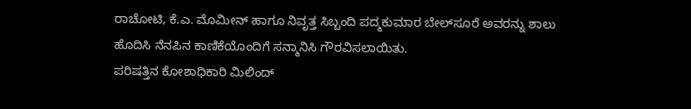ರಾಚೋಟಿ, ಕೆ.ಎ. ಮೊಮೀನ್ ಹಾಗೂ ನಿವೃತ್ತ ಸಿಬ್ಬಂದಿ ಪದ್ಮಕುಮಾರ ಬೇಲ್‌ಸೂರೆ ಅವರನ್ನು ಶಾಲು ಹೊದಿಸಿ ನೆನಪಿನ ಕಾಣಿಕೆಯೊಂದಿಗೆ ಸನ್ಮಾನಿಸಿ ಗೌರವಿಸಲಾಯಿತು.
ಪರಿಷತ್ತಿನ ಕೋಶಾಧಿಕಾರಿ ಮಿಲಿಂದ್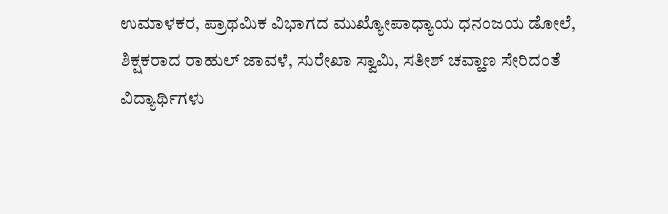ಉಮಾಳಕರ, ಪ್ರಾಥಮಿಕ ವಿಭಾಗದ ಮುಖ್ಯೋಪಾಧ್ಯಾಯ ಧನಂಜಯ ಡೋಲೆ, ಶಿಕ್ಷಕರಾದ ರಾಹುಲ್ ಜಾವಳೆ, ಸುರೇಖಾ ಸ್ವಾಮಿ, ಸತೀಶ್ ಚವ್ಹಾಣ ಸೇರಿದಂತೆ ವಿದ್ಯಾರ್ಥಿಗಳು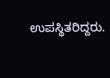ಉಪಸ್ಥಿತರಿದ್ದರು.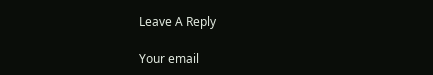Leave A Reply

Your email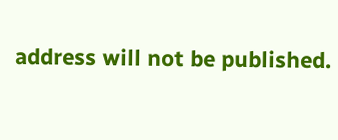address will not be published.